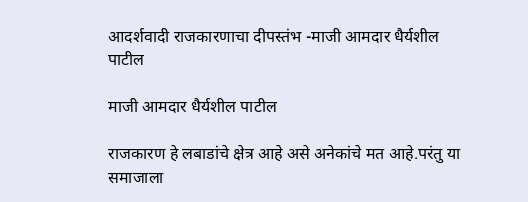आदर्शवादी राजकारणाचा दीपस्तंभ -माजी आमदार धैर्यशील पाटील

माजी आमदार धैर्यशील पाटील

राजकारण हे लबाडांचे क्षेत्र आहे असे अनेकांचे मत आहे.परंतु या समाजाला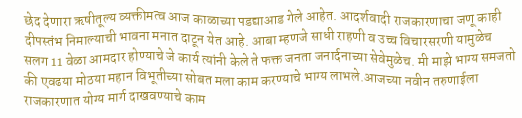छेद देणारा ऋषीतूल्य व्यक्तीमत्व आज काळाच्या पडद्याआड गेले आहेत. आदर्शवादी राजकारणाचा जणू काही दीपस्तंभ निमाल्याची भावना मनात दाटून येत आहे. आबा म्हणजे साधी राहणी व उच्च विचारसरणी यामुळेच सलग 11 वेळा आमदार होण्याचे जे कार्य त्यांनी केले ते फक्त जनता जनार्दनाच्या सेवेमुळेच. मी माझे भाग्य समजतो की एवढया मोठया महान विभूतीच्या सोबत मला काम करण्याचे भाग्य लाभले.आजच्या नवीन तरुणाईला राजकारणात योग्य मार्ग दाखवण्याचे काम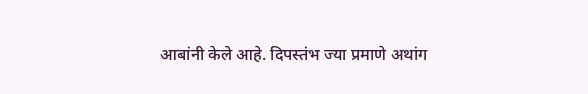आबांनी केले आहे. दिपस्तंभ ज्या प्रमाणे अथांग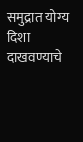समुद्रात योग्य दिशा दाखवण्याचे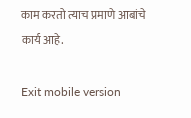काम करतो त्याच प्रमाणे आबांचे कार्य आहे.

Exit mobile version